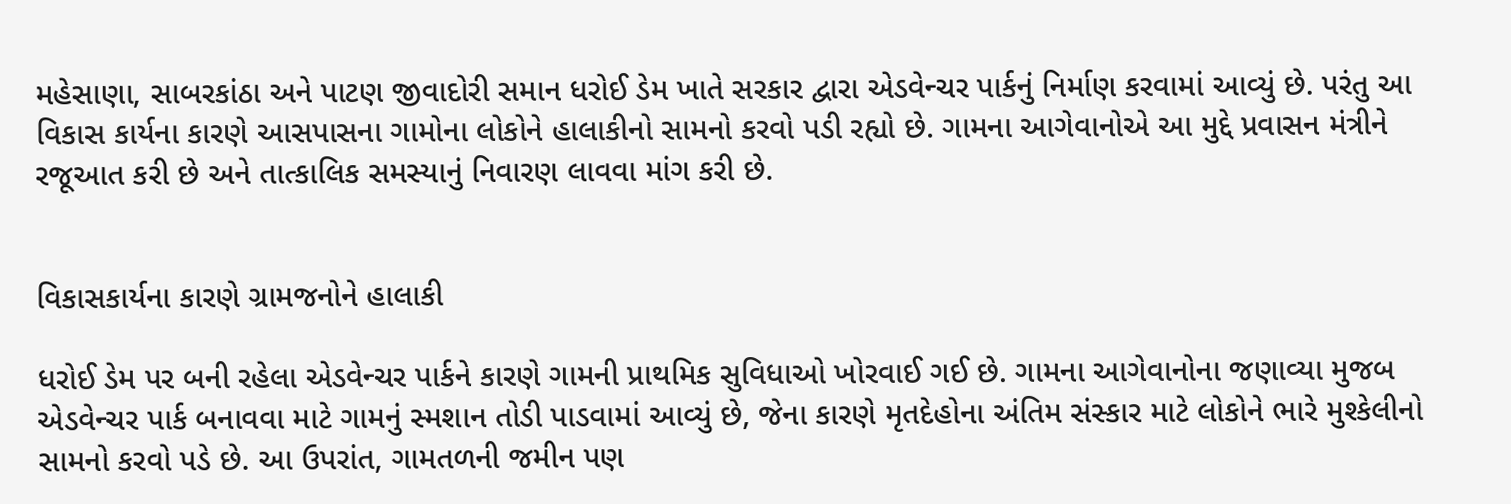મહેસાણા, સાબરકાંઠા અને પાટણ જીવાદોરી સમાન ધરોઈ ડેમ ખાતે સરકાર દ્વારા એડવેન્ચર પાર્કનું નિર્માણ કરવામાં આવ્યું છે. પરંતુ આ વિકાસ કાર્યના કારણે આસપાસના ગામોના લોકોને હાલાકીનો સામનો કરવો પડી રહ્યો છે. ગામના આગેવાનોએ આ મુદ્દે પ્રવાસન મંત્રીને રજૂઆત કરી છે અને તાત્કાલિક સમસ્યાનું નિવારણ લાવવા માંગ કરી છે.


વિકાસકાર્યના કારણે ગ્રામજનોને હાલાકી

ધરોઈ ડેમ પર બની રહેલા એડવેન્ચર પાર્કને કારણે ગામની પ્રાથમિક સુવિધાઓ ખોરવાઈ ગઈ છે. ગામના આગેવાનોના જણાવ્યા મુજબ એડવેન્ચર પાર્ક બનાવવા માટે ગામનું સ્મશાન તોડી પાડવામાં આવ્યું છે, જેના કારણે મૃતદેહોના અંતિમ સંસ્કાર માટે લોકોને ભારે મુશ્કેલીનો સામનો કરવો પડે છે. આ ઉપરાંત, ગામતળની જમીન પણ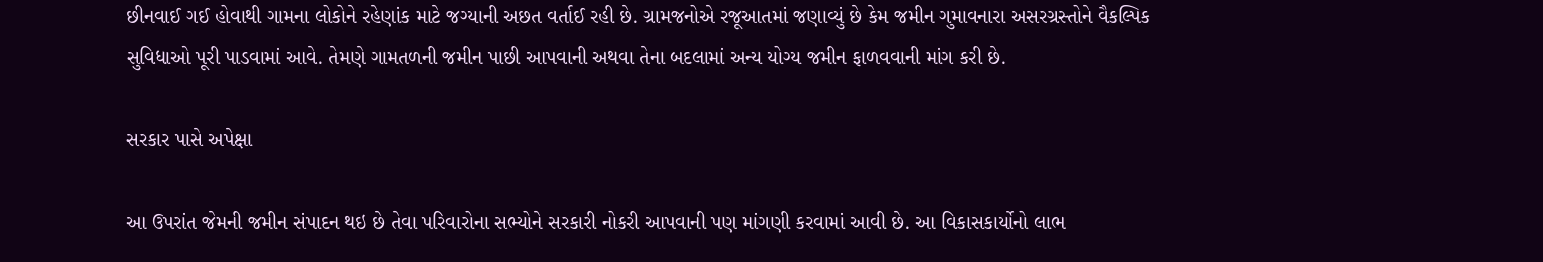છીનવાઈ ગઈ હોવાથી ગામના લોકોને રહેણાંક માટે જગ્યાની અછત વર્તાઈ રહી છે. ગ્રામજનોએ રજૂઆતમાં જણાવ્યું છે કેમ જમીન ગુમાવનારા અસરગ્રસ્તોને વૈકલ્પિક સુવિધાઓ પૂરી પાડવામાં આવે. તેમણે ગામતળની જમીન પાછી આપવાની અથવા તેના બદલામાં અન્ય યોગ્ય જમીન ફાળવવાની માંગ કરી છે.

સરકાર પાસે અપેક્ષા

આ ઉપરાંત જેમની જમીન સંપાદન થઇ છે તેવા પરિવારોના સભ્યોને સરકારી નોકરી આપવાની પણ માંગણી કરવામાં આવી છે. આ વિકાસકાર્યોનો લાભ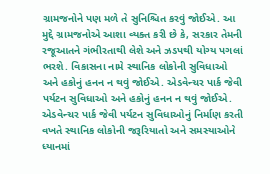ગ્રામજનોને પણ મળે તે સુનિશ્ચિત કરવું જોઈએ. આ મુદ્દે ગ્રામજનોએ આશા વ્યક્ત કરી છે કે, સરકાર તેમની રજૂઆતને ગંભીરતાથી લેશે અને ઝડપથી યોગ્ય પગલાં ભરશે. વિકાસના નામે સ્થાનિક લોકોની સુવિધાઓ અને હકોનું હનન ન થવું જોઈએ. એડવેન્ચર પાર્ક જેવી પર્યટન સુવિધાઓ અને હકોનું હનન ન થવું જોઈએ. એડવેન્ચર પાર્ક જેવી પર્યટન સુવિધાઓનું નિર્માણ કરતી વખતે સ્થાનિક લોકોની જરૂરિયાતો અને સમસ્યાઓને ધ્યાનમાં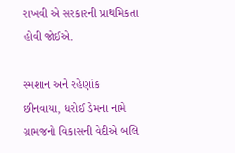રાખવી એ સરકારની પ્રાથમિકતા હોવી જોઈએ.

સ્મશાન અને રહેણાંક છીનવાયા, ધરોઈ ડેમના નામે ગ્રામજનો વિકાસની વેદીએ બલિ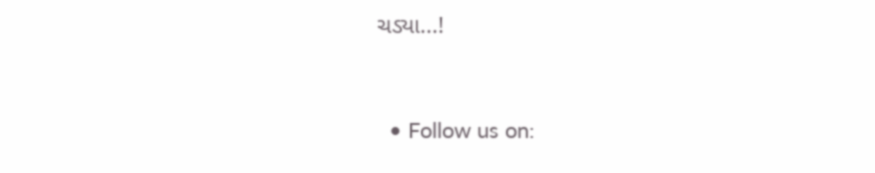ચડ્યા...!


  • Follow us on: